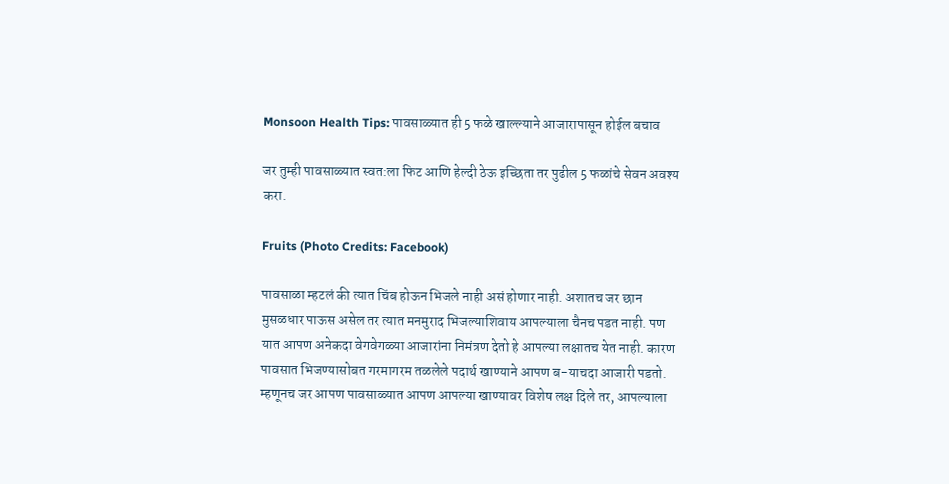Monsoon Health Tips: पावसाळ्यात ही 5 फळे खाल्ल्याने आजारापासून होईल बचाव

जर तुम्ही पावसाळ्यात स्वत:ला फिट आणि हेल्दी ठेऊ इच्छिता तर पुढील 5 फळांचे सेवन अवश्य करा.

Fruits (Photo Credits: Facebook)

पावसाळा म्हटलं की त्यात चिंब होऊन भिजले नाही असं होणार नाही. अशातच जर छान मुसळधार पाऊस असेल तर त्यात मनमुराद भिजल्याशिवाय आपल्याला चैनच पडत नाही. पण यात आपण अनेकदा वेगवेगळ्या आजारांना निमंत्रण देतो हे आपल्या लक्षातच येत नाही. कारण पावसात भिजण्यासोबत गरमागरम तळलेले पदार्थ खाण्याने आपण ब-याचदा आजारी पडतो. म्हणूनच जर आपण पावसाळ्यात आपण आपल्या खाण्यावर विशेष लक्ष दिले तर, आपल्याला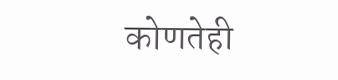कोणतेही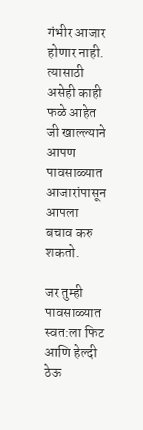गंभीर आजार होणार नाही. त्यासाठी असेही काही फळे आहेत जी खाल्ल्याने आपण पावसाळ्यात आजारांपासून आपला बचाव करु शकतो.

जर तुम्ही पावसाळ्यात स्वत:ला फिट आणि हेल्दी ठेऊ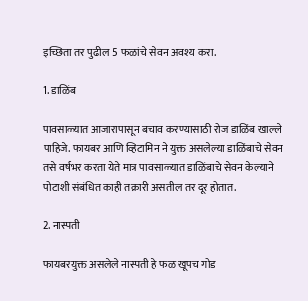इच्छिता तर पुढील 5 फळांचे सेवन अवश्य करा.

1. डाळिंब

पावसाळ्यात आजारापासून बचाव करण्यासाठी रोज डाळिंब खाल्ले पाहिजे. फायबर आणि व्हिटामिन ने युक्त असलेल्या डाळिंबाचे सेवन तसे वर्षभर करता येते मात्र पावसाळ्यात डाळिंबाचे सेवन केल्याने पोटाशी संबंधित काही तक्रारी असतील तर दूर होतात.

2. नास्पती

फायबरयुक्त असलेले नास्पती हे फळ खूपच गोड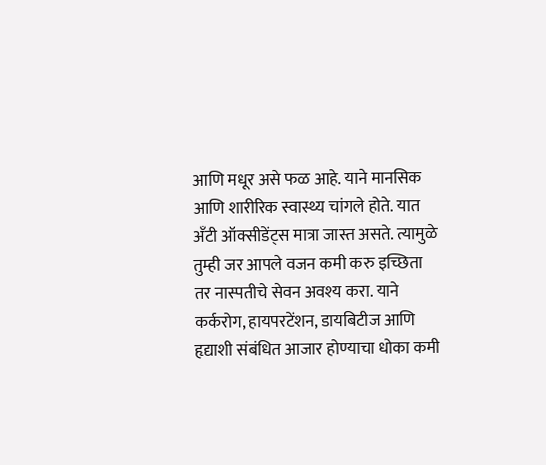आणि मधूर असे फळ आहे. याने मानसिक आणि शारीरिक स्वास्थ्य चांगले होते. यात अँटी ऑक्सीडेंट्स मात्रा जास्त असते. त्यामुळे तुम्ही जर आपले वजन कमी करु इच्छिता तर नास्पतीचे सेवन अवश्य करा. याने कर्करोग, हायपरटेंशन, डायबिटीज आणि हृद्याशी संबंधित आजार होण्याचा धोका कमी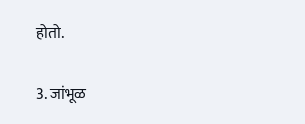होतो.

3. जांभूळ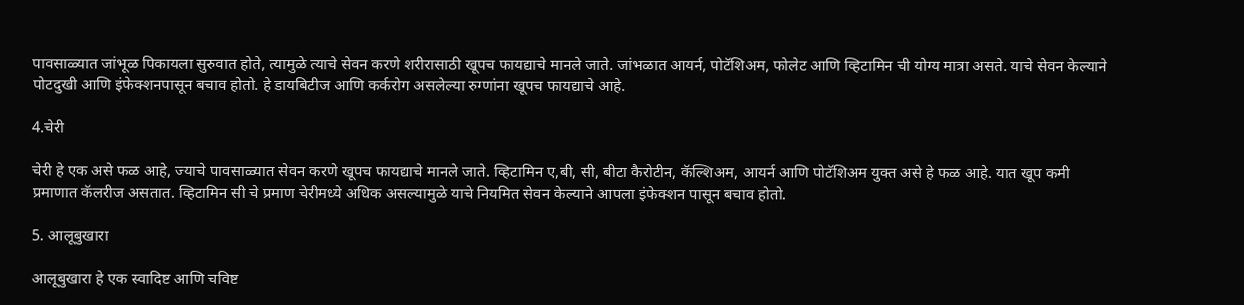पावसाळ्यात जांभूळ पिकायला सुरुवात होते, त्यामुळे त्याचे सेवन करणे शरीरासाठी खूपच फायद्याचे मानले जाते. जांभळात आयर्न, पोटॅशिअम, फोलेट आणि व्हिटामिन ची योग्य मात्रा असते. याचे सेवन केल्याने पोटदुखी आणि इंफेक्शनपासून बचाव होतो. हे डायबिटीज आणि कर्करोग असलेल्या रुग्णांना खूपच फायद्याचे आहे.

4.चेरी

चेरी हे एक असे फळ आहे, ज्याचे पावसाळ्यात सेवन करणे खूपच फायद्याचे मानले जाते. व्हिटामिन ए,बी, सी, बीटा कैरोटीन, कॅल्शिअम, आयर्न आणि पोटॅशिअम युक्त असे हे फळ आहे. यात खूप कमी प्रमाणात कॅलरीज असतात. व्हिटामिन सी चे प्रमाण चेरीमध्ये अधिक असल्यामुळे याचे नियमित सेवन केल्याने आपला इंफेक्शन पासून बचाव होतो.

5. आलूबुखारा

आलूबुखारा हे एक स्वादिष्ट आणि चविष्ट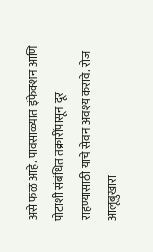असे फळ आहे. पावसाळ्यात इंफेक्शन आणि पोटाशी संबंधित तक्रारींपासून दूर राहण्यासाठी याचे सेवन अवश्य करावे. रोज आलूबुखारा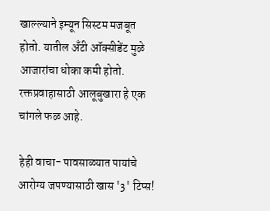खाल्ल्याने इम्यून सिस्टम मजबूत होतो. यातील अँटी ऑक्सीडेंट मुळे आजारांचा धोका कमी होतो. रक्तप्रवाहासाठी आलूबुखारा हे एक चांगले फळ आहे.

हेही वाचा- पावसाळ्यात पायांचे आरोग्य जपण्यासाठी खास '3' टिप्स!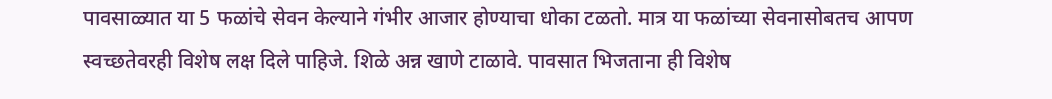पावसाळ्यात या 5 फळांचे सेवन केल्याने गंभीर आजार होण्याचा धोका टळतो. मात्र या फळांच्या सेवनासोबतच आपण स्वच्छतेवरही विशेष लक्ष दिले पाहिजे. शिळे अन्न खाणे टाळावे. पावसात भिजताना ही विशेष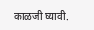काळजी घ्यावी.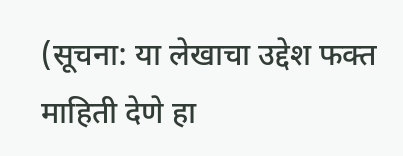(सूचना: या लेखाचा उद्देश फक्त माहिती देणे हा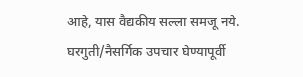आहे, यास वैद्यकीय सल्ला समजू नये. घरगुती/नैसर्गिक उपचार घेण्यापूर्वी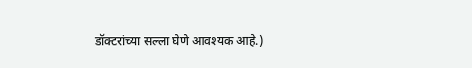डॉक्टरांच्या सल्ला घेणे आवश्यक आहे.)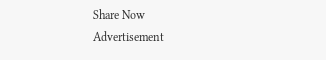Share Now
Advertisement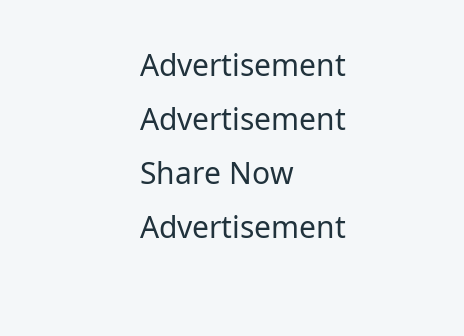Advertisement
Advertisement
Share Now
Advertisement